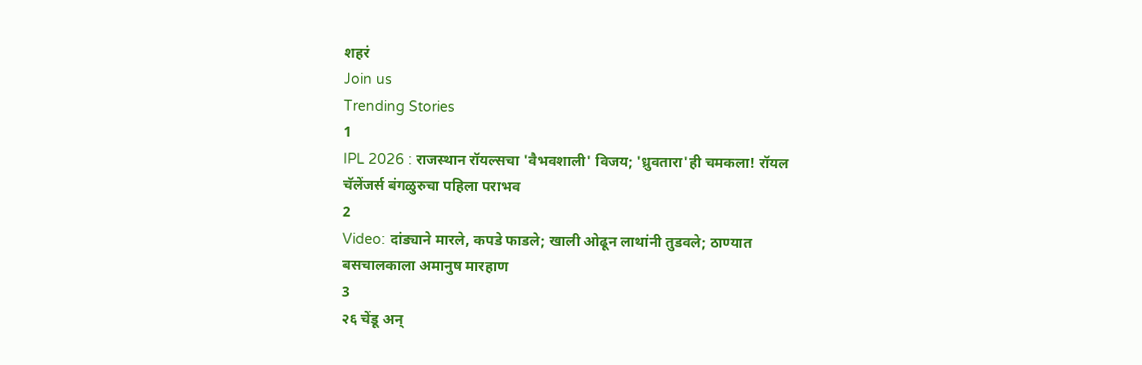शहरं
Join us
Trending Stories
1
IPL 2026 : राजस्थान रॉयल्सचा 'वैभवशाली' विजय; 'ध्रुवतारा'ही चमकला! रॉयल चॅलेंजर्स बंगळुरुचा पहिला पराभव
2
Video: दांड्याने मारले, कपडे फाडले; खाली ओढून लाथांनी तुडवले; ठाण्यात बसचालकाला अमानुष मारहाण
3
२६ चेंडू अन्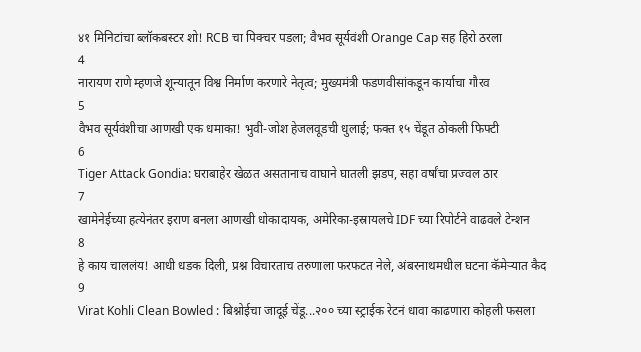४१ मिनिटांचा ब्लॉकबस्टर शो! RCB चा पिक्चर पडला; वैभव सूर्यवंशी Orange Cap सह हिरो ठरला
4
नारायण राणे म्हणजे शून्यातून विश्व निर्माण करणारे नेतृत्व; मुख्यमंत्री फडणवीसांकडून कार्याचा गौरव
5
वैभव सूर्यवंशीचा आणखी एक धमाका! भुवी-जोश हेजलवूडची धुलाई; फक्त १५ चेंडूत ठोकली फिफ्टी
6
Tiger Attack Gondia: घराबाहेर खेळत असतानाच वाघाने घातली झडप, सहा वर्षांचा प्रज्वल ठार
7
खामेनेईच्या हत्येनंतर इराण बनला आणखी धोकादायक, अमेरिका-इस्रायलचे IDF च्या रिपोर्टने वाढवले टेन्शन
8
हे काय चाललंय! आधी धडक दिली, प्रश्न विचारताच तरुणाला फरफटत नेले, अंबरनाथमधील घटना कॅमेऱ्यात कैद
9
Virat Kohli Clean Bowled : बिश्नोईचा जादूई चेंडू...२०० च्या स्ट्राईक रेटनं धावा काढणारा कोहली फसला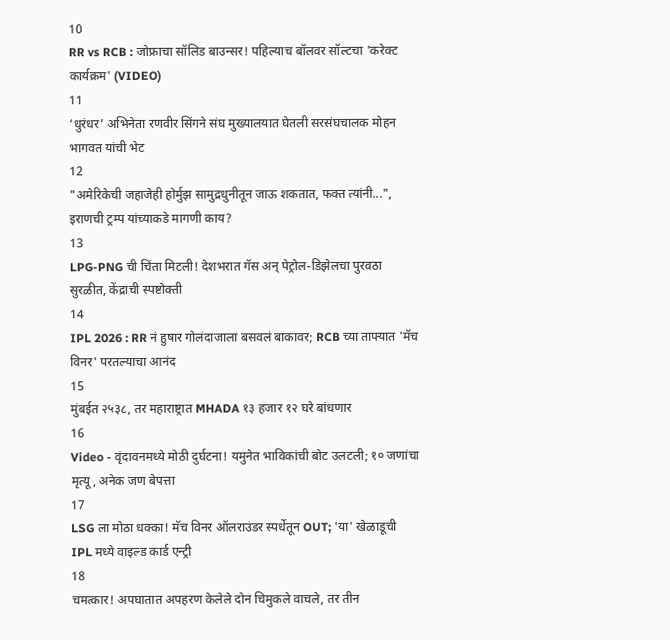10
RR vs RCB : जोफ्राचा सॉलिड बाउन्सर! पहिल्याच बॉलवर सॉल्टचा 'करेक्ट कार्यक्रम' (VIDEO)
11
‘धुरंधर’ अभिनेता रणवीर सिंगने संघ मुख्यालयात घेतली सरसंघचालक मोहन भागवत यांची भेट
12
"अमेरिकेची जहाजेही होर्मुझ सामुद्रधुनीतून जाऊ शकतात, फक्त त्यांनी...", इराणची ट्रम्प यांच्याकडे मागणी काय?
13
LPG-PNG ची चिंता मिटली! देशभरात गॅस अन् पेट्रोल-डिझेलचा पुरवठा सुरळीत, केंद्राची स्पष्टोक्ती
14
IPL 2026 : RR नं हुषार गोलंदाजाला बसवलं बाकावर; RCB च्या ताफ्यात 'मॅच विनर' परतल्याचा आनंद
15
मुंबईत २५३८, तर महाराष्ट्रात MHADA १३ हजार १२ घरे बांधणार
16
Video - वृंदावनमध्ये मोठी दुर्घटना! यमुनेत भाविकांची बोट उलटली; १० जणांचा मृत्यू, अनेक जण बेपत्ता
17
LSG ला मोठा धक्का! मॅच विनर ऑलराउंडर स्पर्धेतून OUT; 'या' खेळाडूची IPL मध्ये वाइल्ड कार्ड एन्ट्री
18
चमत्कार! अपघातात अपहरण केलेले दोन चिमुकले वाचले, तर तीन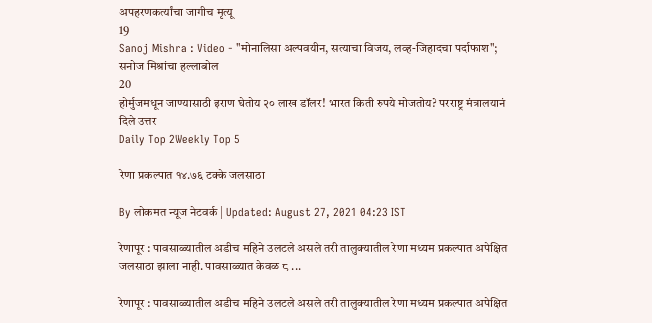अपहरणकर्त्यांचा जागीच मृत्यू
19
Sanoj Mishra : Video - "मोनालिसा अल्पवयीन, सत्याचा विजय, लव्ह-जिहादचा पर्दाफाश"; सनोज मिश्रांचा हल्लाबोल
20
होर्मुजमधून जाण्यासाठी इराण घेतोय २० लाख डॉलर! भारत किती रुपये मोजतोय? परराष्ट्र मंत्रालयानं दिले उत्तर
Daily Top 2Weekly Top 5

रेणा प्रकल्पात १४.७६ टक्के जलसाठा

By लोकमत न्यूज नेटवर्क | Updated: August 27, 2021 04:23 IST

रेणापूर : पावसाळ्यातील अडीच महिने उलटले असले तरी तालुक्यातील रेणा मध्यम प्रकल्पात अपेक्षित जलसाठा झाला नाही. पावसाळ्यात केवळ ८ ...

रेणापूर : पावसाळ्यातील अडीच महिने उलटले असले तरी तालुक्यातील रेणा मध्यम प्रकल्पात अपेक्षित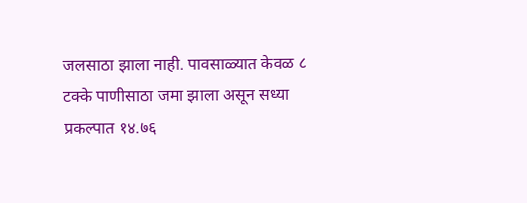जलसाठा झाला नाही. पावसाळ्यात केवळ ८ टक्के पाणीसाठा जमा झाला असून सध्या प्रकल्पात १४.७६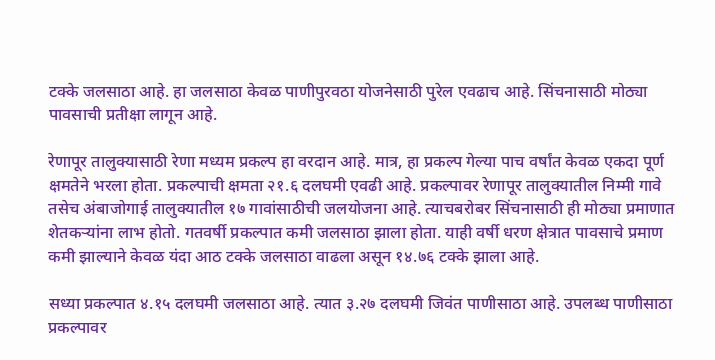टक्के जलसाठा आहे. हा जलसाठा केवळ पाणीपुरवठा योजनेसाठी पुरेल एवढाच आहे. सिंचनासाठी मोठ्या पावसाची प्रतीक्षा लागून आहे.

रेणापूर तालुक्यासाठी रेणा मध्यम प्रकल्प हा वरदान आहे. मात्र, हा प्रकल्प गेल्या पाच वर्षांत केवळ एकदा पूर्ण क्षमतेने भरला होता. प्रकल्पाची क्षमता २१.६ दलघमी एवढी आहे. प्रकल्पावर रेणापूर तालुक्यातील निम्मी गावे तसेच अंबाजोगाई तालुक्यातील १७ गावांसाठीची जलयोजना आहे. त्याचबरोबर सिंचनासाठी ही मोठ्या प्रमाणात शेतकऱ्यांना लाभ होतो. गतवर्षी प्रकल्पात कमी जलसाठा झाला होता. याही वर्षी धरण क्षेत्रात पावसाचे प्रमाण कमी झाल्याने केवळ यंदा आठ टक्के जलसाठा वाढला असून १४.७६ टक्के झाला आहे.

सध्या प्रकल्पात ४.१५ दलघमी जलसाठा आहे. त्यात ३.२७ दलघमी जिवंत पाणीसाठा आहे. उपलब्ध पाणीसाठा प्रकल्पावर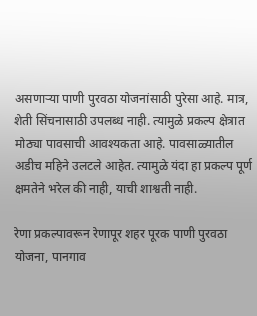असणाऱ्या पाणी पुरवठा योजनांसाठी पुरेसा आहे. मात्र, शेती सिंचनासाठी उपलब्ध नाही. त्यामुळे प्रकल्प क्षेत्रात मोठ्या पावसाची आवश्यकता आहे. पावसाळ्यातील अडीच महिने उलटले आहेत. त्यामुळे यंदा हा प्रकल्प पूर्ण क्षमतेने भरेल की नाही, याची शाश्वती नाही.

रेणा प्रकल्पावरून रेणापूर शहर पूरक पाणी पुरवठा योजना, पानगाव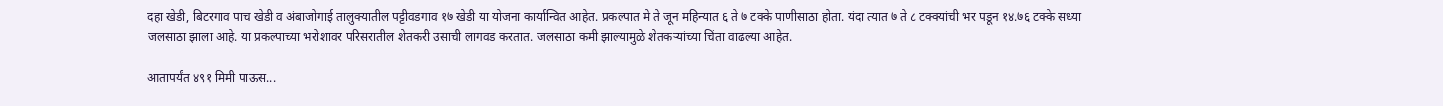दहा खेडी, बिटरगाव पाच खेडी व अंबाजोगाई तालुक्यातील पट्टीवडगाव १७ खेडी या योजना कार्यान्वित आहेत. प्रकल्पात मे ते जून महिन्यात ६ ते ७ टक्के पाणीसाठा होता. यंदा त्यात ७ ते ८ टक्क्यांची भर पडून १४.७६ टक्के सध्या जलसाठा झाला आहे. या प्रकल्पाच्या भरोशावर परिसरातील शेतकरी उसाची लागवड करतात. जलसाठा कमी झाल्यामुळे शेतकऱ्यांच्या चिंता वाढल्या आहेत.

आतापर्यंत ४९१ मिमी पाऊस...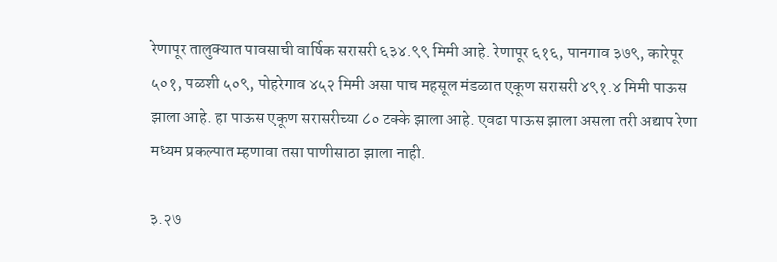रेणापूर तालुक्यात पावसाची वार्षिक सरासरी ६३४.९९ मिमी आहे. रेणापूर ६१६, पानगाव ३७९, कारेपूर ५०१, पळशी ५०९, पोहरेगाव ४५२ मिमी असा पाच महसूल मंडळात एकूण सरासरी ४९१.४ मिमी पाऊस झाला आहे. हा पाऊस एकूण सरासरीच्या ८० टक्के झाला आहे. एवढा पाऊस झाला असला तरी अद्याप रेणा मध्यम प्रकल्पात म्हणावा तसा पाणीसाठा झाला नाही.

३.२७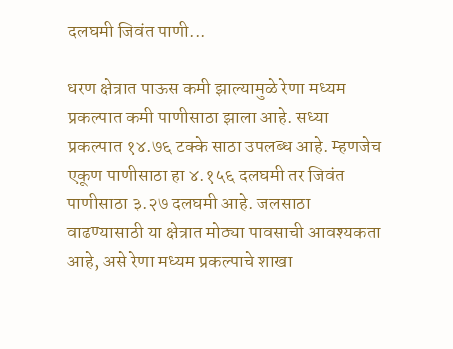दलघमी जिवंत पाणी...

धरण क्षेत्रात पाऊस कमी झाल्यामुळे रेणा मध्यम प्रकल्पात कमी पाणीसाठा झाला आहे. सध्या प्रकल्पात १४.७६ टक्के साठा उपलब्ध आहे. म्हणजेच एकूण पाणीसाठा हा ४.१५६ दलघमी तर जिवंत पाणीसाठा ३.२७ दलघमी आहे. जलसाठा वाढण्यासाठी या क्षेत्रात मोठ्या पावसाची आवश्यकता आहे, असे रेणा मध्यम प्रकल्पाचे शाखा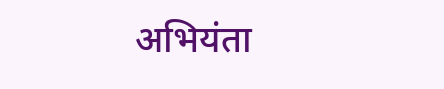अभियंता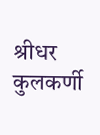श्रीधर कुलकर्णी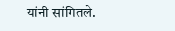यांनी सांगितले.